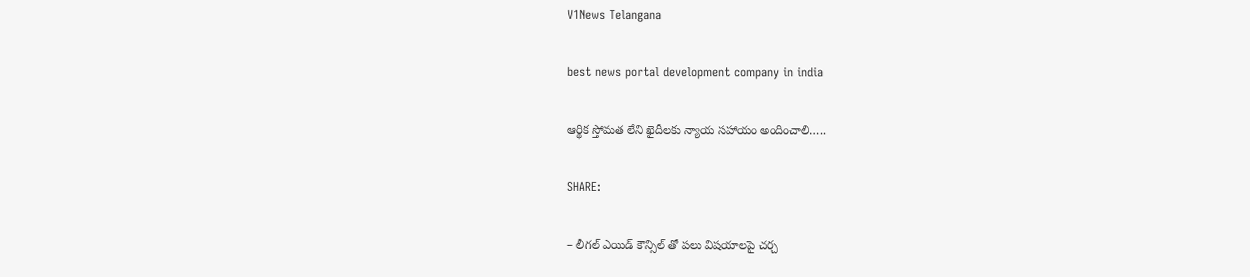V1News Telangana

best news portal development company in india

ఆర్థిక స్తోమత లేని ఖైదీలకు న్యాయ సహాయం అందించాలి…..

SHARE:

– లీగల్ ఎయిడ్ కౌన్సిల్ తో పలు విషయాలపై చర్చ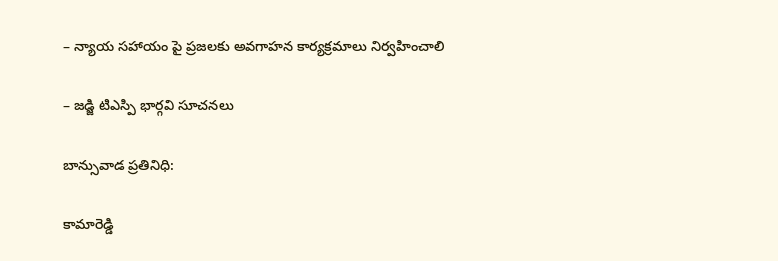– న్యాయ సహాయం పై ప్రజలకు అవగాహన కార్యక్రమాలు నిర్వహించాలి

– జడ్జి టిఎస్పి భార్గవి సూచనలు

బాన్సువాడ ప్రతినిధి:

కామారెడ్డి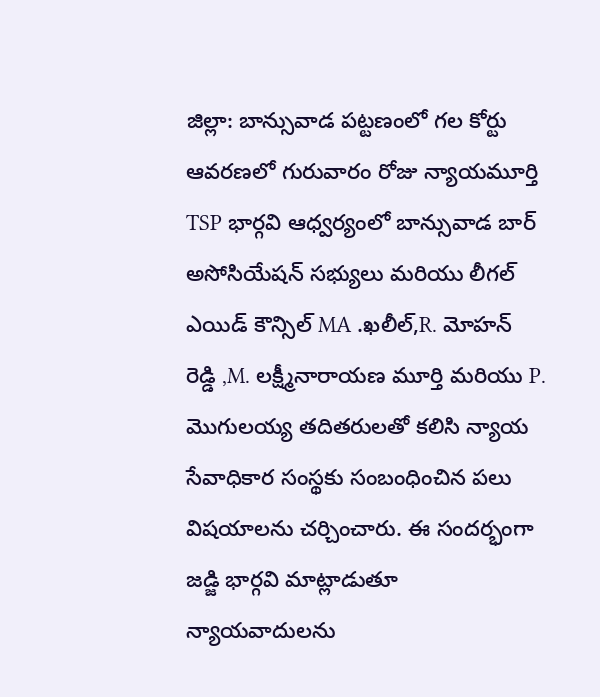జిల్లా: బాన్సువాడ పట్టణంలో గల కోర్టు ఆవరణలో గురువారం రోజు న్యాయమూర్తి TSP భార్గవి ఆధ్వర్యంలో బాన్సువాడ బార్ అసోసియేషన్ సభ్యులు మరియు లీగల్ ఎయిడ్ కౌన్సిల్ MA .ఖలీల్,R. మోహన్ రెడ్డి ,M. లక్ష్మీనారాయణ మూర్తి మరియు P. మొగులయ్య తదితరులతో కలిసి న్యాయ సేవాధికార సంస్థకు సంబంధించిన పలు విషయాలను చర్చించారు. ఈ సందర్భంగా జడ్జి భార్గవి మాట్లాడుతూ న్యాయవాదులను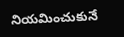నియమించుకునే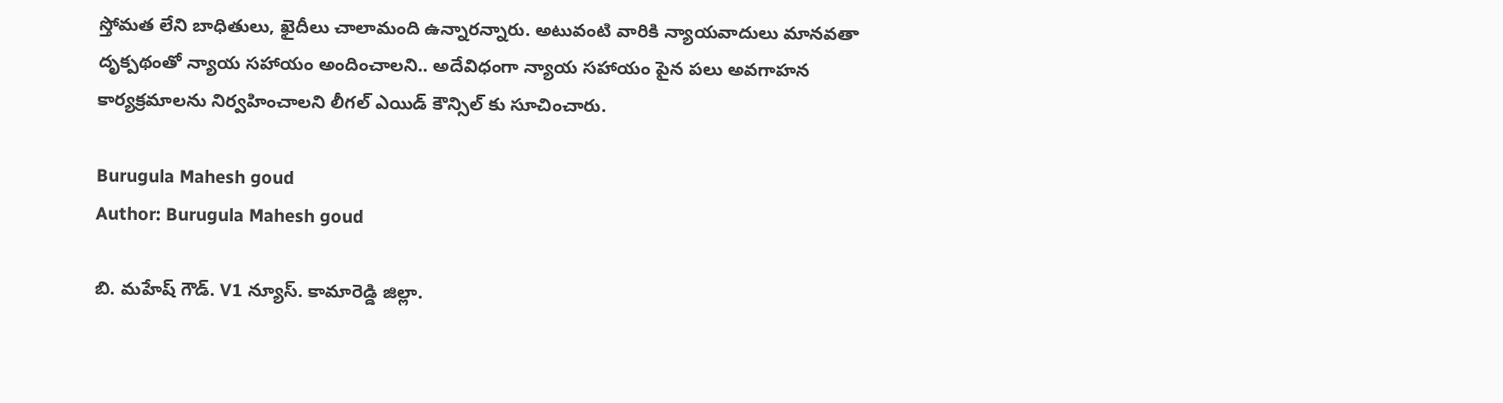స్తోమత లేని బాధితులు, ఖైదీలు చాలామంది ఉన్నారన్నారు. అటువంటి వారికి న్యాయవాదులు మానవతా దృక్పథంతో న్యాయ సహాయం అందించాలని.. అదేవిధంగా న్యాయ సహాయం పైన పలు అవగాహన కార్యక్రమాలను నిర్వహించాలని లీగల్ ఎయిడ్ కౌన్సిల్ కు సూచించారు.

Burugula Mahesh goud
Author: Burugula Mahesh goud

బి. మహేష్ గౌడ్. V1 న్యూస్. కామారెడ్డి జిల్లా.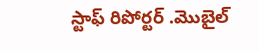స్టాఫ్ రిపోర్టర్ .మొబైల్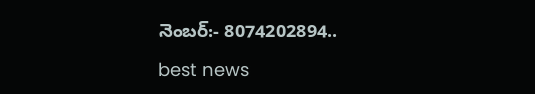నెంబర్:- 8074202894..

best news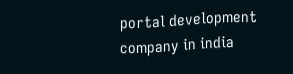portal development company in india